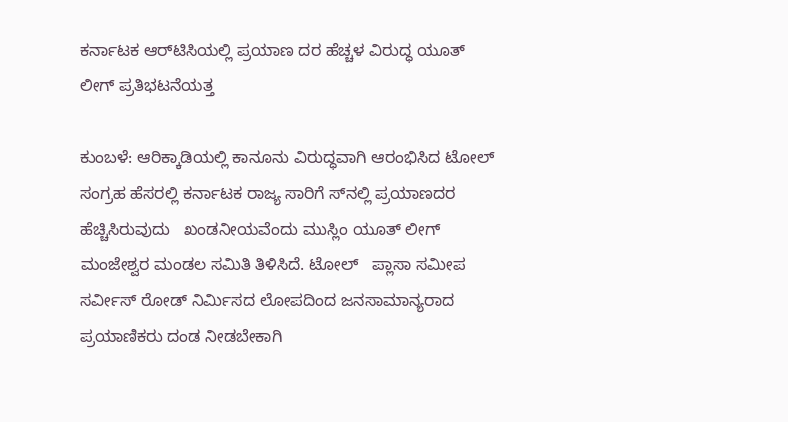ಕರ್ನಾಟಕ ಆರ್‌ಟಿಸಿಯಲ್ಲಿ ಪ್ರಯಾಣ ದರ ಹೆಚ್ಚಳ ವಿರುದ್ಧ ಯೂತ್ ಲೀಗ್ ಪ್ರತಿಭಟನೆಯತ್ತ

ಕುಂಬಳೆ: ಆರಿಕ್ಕಾಡಿಯಲ್ಲಿ ಕಾನೂನು ವಿರುದ್ಧವಾಗಿ ಆರಂಭಿಸಿದ ಟೋಲ್ ಸಂಗ್ರಹ ಹೆಸರಲ್ಲಿ ಕರ್ನಾಟಕ ರಾಜ್ಯ ಸಾರಿಗೆ ಸ್‌ನಲ್ಲಿ ಪ್ರಯಾಣದರ ಹೆಚ್ಚಿಸಿರುವುದು   ಖಂಡನೀಯವೆಂದು ಮುಸ್ಲಿಂ ಯೂತ್ ಲೀಗ್ ಮಂಜೇಶ್ವರ ಮಂಡಲ ಸಮಿತಿ ತಿಳಿಸಿದೆ. ಟೋಲ್   ಪ್ಲಾಸಾ ಸಮೀಪ ಸರ್ವೀಸ್ ರೋಡ್ ನಿರ್ಮಿಸದ ಲೋಪದಿಂದ ಜನಸಾಮಾನ್ಯರಾದ ಪ್ರಯಾಣಿಕರು ದಂಡ ನೀಡಬೇಕಾಗಿ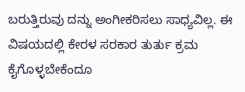ಬರುತ್ತಿರುವು ದನ್ನು ಅಂಗೀಕರಿಸಲು ಸಾಧ್ಯವಿಲ್ಲ. ಈ ವಿಷಯದಲ್ಲಿ ಕೇರಳ ಸರಕಾರ ತುರ್ತು ಕ್ರಮ ಕೈಗೊಳ್ಳಬೇಕೆಂದೂ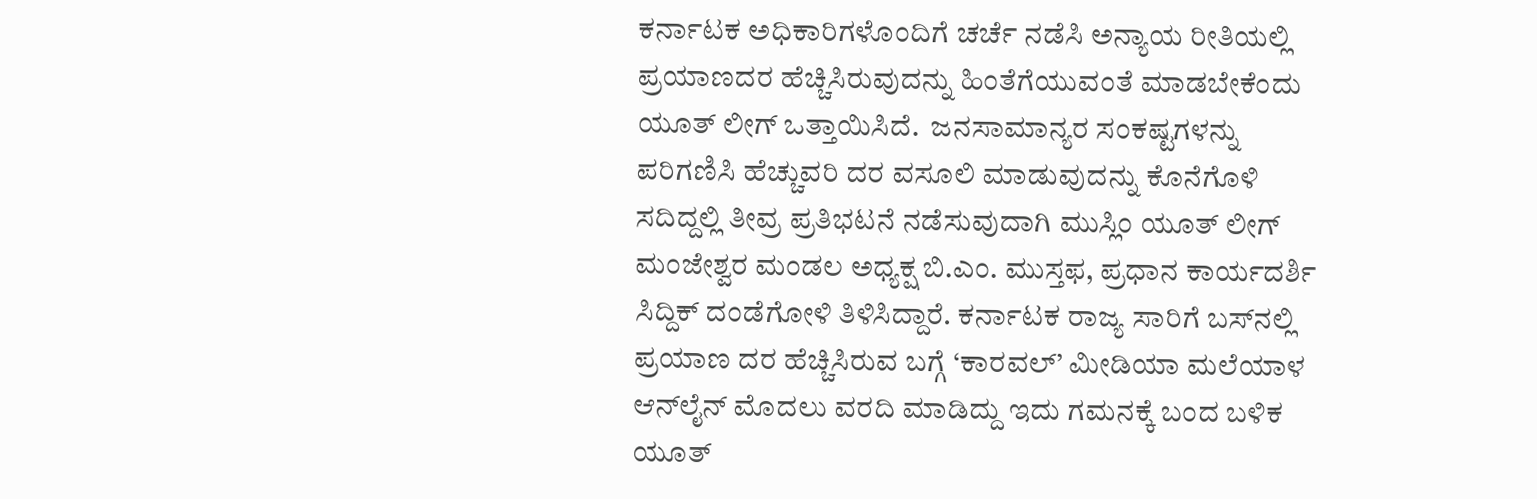ಕರ್ನಾಟಕ ಅಧಿಕಾರಿಗಳೊಂದಿಗೆ ಚರ್ಚೆ ನಡೆಸಿ ಅನ್ಯಾಯ ರೀತಿಯಲ್ಲಿ ಪ್ರಯಾಣದರ ಹೆಚ್ಚಿಸಿರುವುದನ್ನು ಹಿಂತೆಗೆಯುವಂತೆ ಮಾಡಬೇಕೆಂದು ಯೂತ್ ಲೀಗ್ ಒತ್ತಾಯಿಸಿದೆ.  ಜನಸಾಮಾನ್ಯರ ಸಂಕಷ್ಟಗಳನ್ನು ಪರಿಗಣಿಸಿ ಹೆಚ್ಚುವರಿ ದರ ವಸೂಲಿ ಮಾಡುವುದನ್ನು ಕೊನೆಗೊಳಿ ಸದಿದ್ದಲ್ಲಿ ತೀವ್ರ ಪ್ರತಿಭಟನೆ ನಡೆಸುವುದಾಗಿ ಮುಸ್ಲಿಂ ಯೂತ್ ಲೀಗ್ ಮಂಜೇಶ್ವರ ಮಂಡಲ ಅಧ್ಯಕ್ಷ ಬಿ.ಎಂ. ಮುಸ್ತಫ, ಪ್ರಧಾನ ಕಾರ್ಯದರ್ಶಿ ಸಿದ್ದಿಕ್ ದಂಡೆಗೋಳಿ ತಿಳಿಸಿದ್ದಾರೆ. ಕರ್ನಾಟಕ ರಾಜ್ಯ ಸಾರಿಗೆ ಬಸ್‌ನಲ್ಲಿ ಪ್ರಯಾಣ ದರ ಹೆಚ್ಚಿಸಿರುವ ಬಗ್ಗೆ ‘ಕಾರವಲ್’ ಮೀಡಿಯಾ ಮಲೆಯಾಳ ಆನ್‌ಲೈನ್ ಮೊದಲು ವರದಿ ಮಾಡಿದ್ದು ಇದು ಗಮನಕ್ಕೆ ಬಂದ ಬಳಿಕ ಯೂತ್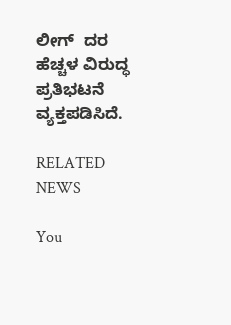ಲೀಗ್  ದರ ಹೆಚ್ಚಳ ವಿರುದ್ಧ ಪ್ರತಿಭಟನೆ ವ್ಯಕ್ತಪಡಿಸಿದೆ.

RELATED NEWS

You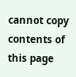cannot copy contents of this page